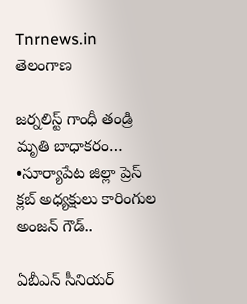Tnrnews.in
తెలంగాణ

జర్నలిస్ట్ గాంధీ తండ్రి మృతి బాధాకరం… •సూర్యాపేట జిల్లా ప్రెస్ క్లబ్ అధ్యక్షులు కారింగుల అంజన్ గౌడ్..

ఏబీఎన్ సీనియర్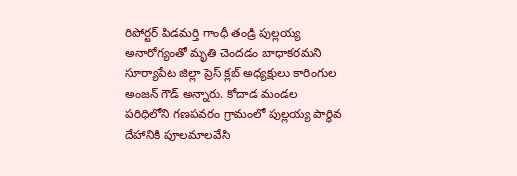రిపోర్టర్ పిడమర్తి గాంధీ తండ్రి పుల్లయ్య అనారోగ్యంతో మృతి చెందడం బాధాకరమని సూర్యాపేట జిల్లా ప్రెస్ క్లబ్ అధ్యక్షులు కారింగుల అంజన్ గౌడ్ అన్నారు. కోదాడ మండల పరిధిలోని గణపవరం గ్రామంలో పుల్లయ్య పార్థివ దేహానికి పూలమాలవేసి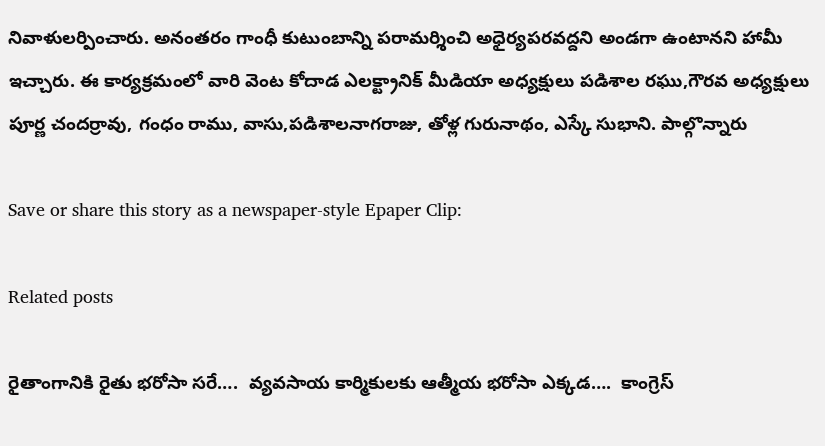నివాళులర్పించారు. అనంతరం గాంధీ కుటుంబాన్ని పరామర్శించి అధైర్యపరవద్దని అండగా ఉంటానని హామీ ఇచ్చారు. ఈ కార్యక్రమంలో వారి వెంట కోదాడ ఎలక్ట్రానిక్ మీడియా అధ్యక్షులు పడిశాల రఘు,గౌరవ అధ్యక్షులు పూర్ణ చందర్రావు, గంధం రాము, వాసు,పడిశాలనాగరాజు, తోళ్ల గురునాథం, ఎస్కే సుభాని. పాల్గొన్నారు

Save or share this story as a newspaper-style Epaper Clip:

Related posts

రైతాంగానికి రైతు భరోసా సరే….  వ్యవసాయ కార్మికులకు ఆత్మీయ భరోసా ఎక్కడ….  కాంగ్రెస్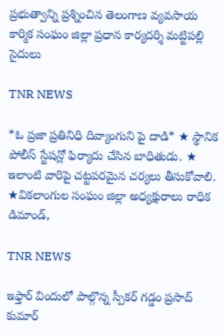ప్రభుత్వాన్ని ప్రశ్నించిన తెలంగాణ వ్యవసాయ కార్మిక సంఘం జిల్లా ప్రధాన కార్యదర్శి మట్టిపల్లి సైదులు

TNR NEWS

*ఓ ప్రజా ప్రతినిధి దివ్యాంగుని పై దాడి* ★ స్థానిక పోలీస్ స్టేషన్లో ఫిర్యాదు చేసిన బాధితుడు. ★ ఇలాంటి వారిపై చట్టపరమైన చర్యలు తీసుకోవాలి. ★వికలాంగుల సంఘం జిల్లా అధ్యక్షురాలు రాధిక డిమాండ్,

TNR NEWS

ఇఫ్తార్ విందులో పాల్గొన్న స్పీకర్ గడ్డం ప్రసాద్ కుమార్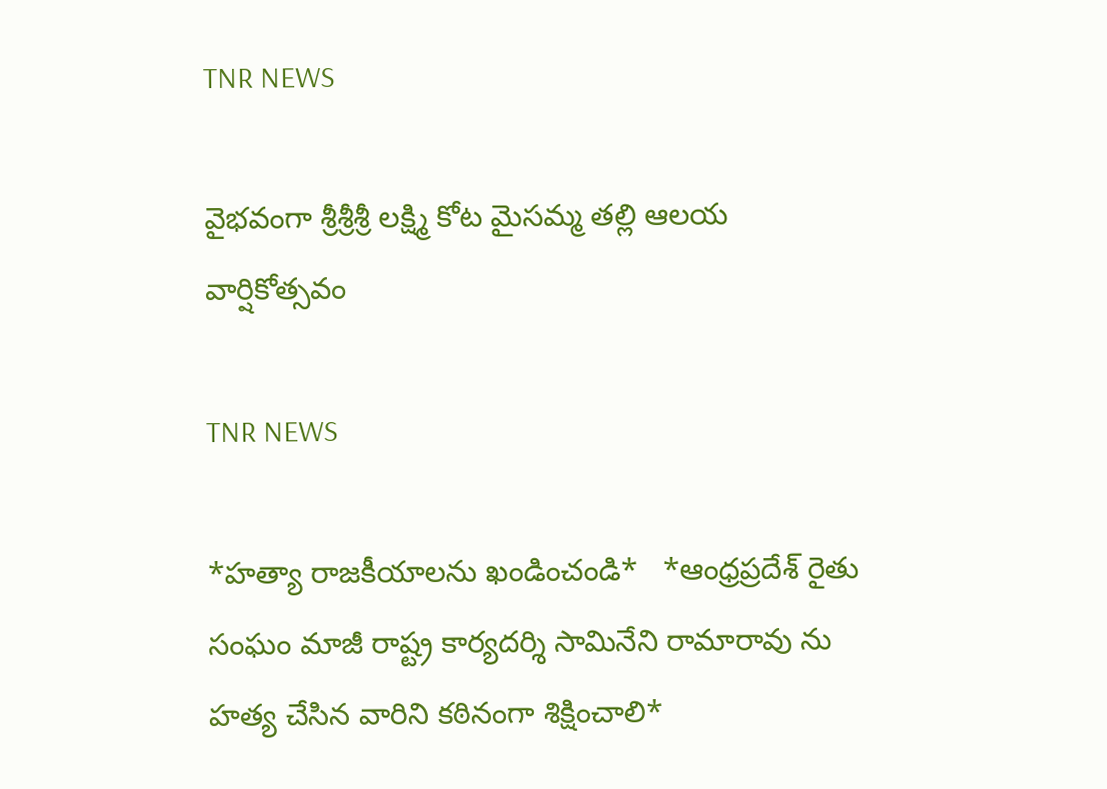TNR NEWS

వైభవంగా శ్రీశ్రీశ్రీ లక్ష్మి కోట మైసమ్మ తల్లి ఆలయ వార్షికోత్సవం

TNR NEWS

*హత్యా రాజకీయాలను ఖండించండి*   *ఆంధ్రప్రదేశ్ రైతు సంఘం మాజీ రాష్ట్ర కార్యదర్శి సామినేని రామారావు ను హత్య చేసిన వారిని కఠినంగా శిక్షించాలి*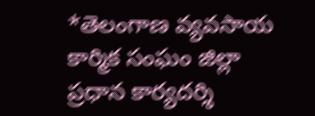*తెలంగాణ వ్యవసాయ కార్మిక సంఘం జిల్లా ప్రధాన కార్యదర్శి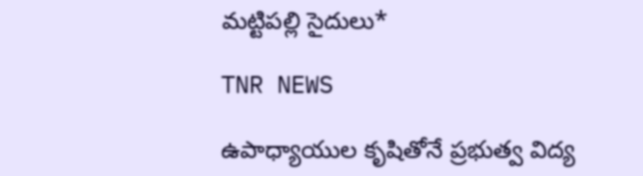మట్టిపల్లి సైదులు*

TNR NEWS

ఉపాధ్యాయుల కృషితోనే ప్రభుత్వ విద్య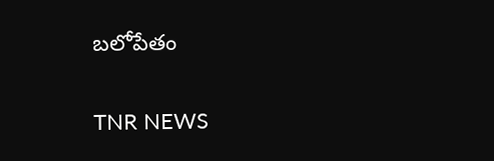బలోపేతం

TNR NEWS